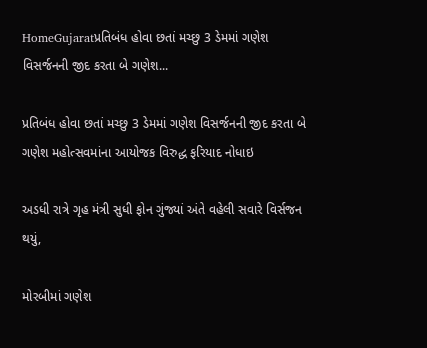HomeGujaratપ્રતિબંધ હોવા છતાં મચ્છુ 3 ડેમમાં ગણેશ વિસર્જનની જીદ કરતા બે ગણેશ...

પ્રતિબંધ હોવા છતાં મચ્છુ 3 ડેમમાં ગણેશ વિસર્જનની જીદ કરતા બે ગણેશ મહોત્સવમાંના આયોજક વિરુદ્ધ ફરિયાદ નોધાઇ

અડધી રાત્રે ગૃહ મંત્રી સુધી ફોન ગુંજ્યાં અંતે વહેલી સવારે વિર્સજન થયું,

મોરબીમાં ગણેશ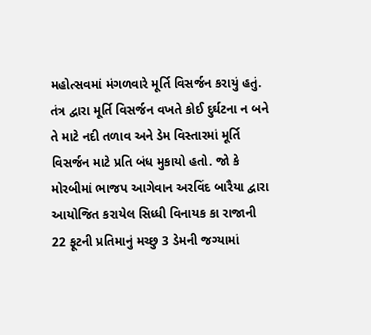મહોત્સવમાં મંગળવારે મૂર્તિ વિસર્જન કરાયું હતું. તંત્ર દ્વારા મૂર્તિ વિસર્જન વખતે કોઈ દુર્ઘટના ન બને તે માટે નદી તળાવ અને ડેમ વિસ્તારમાં મૂર્તિ વિસર્જન માટે પ્રતિ બંધ મુકાયો હતો. જો કે મોરબીમાં ભાજપ આગેવાન અરવિંદ બારૈયા દ્વારા આયોજિત કરાયેલ સિધ્ધી વિનાયક કા રાજાની 22 ફૂટની પ્રતિમાનું મચ્છુ 3 ડેમની જગ્યામાં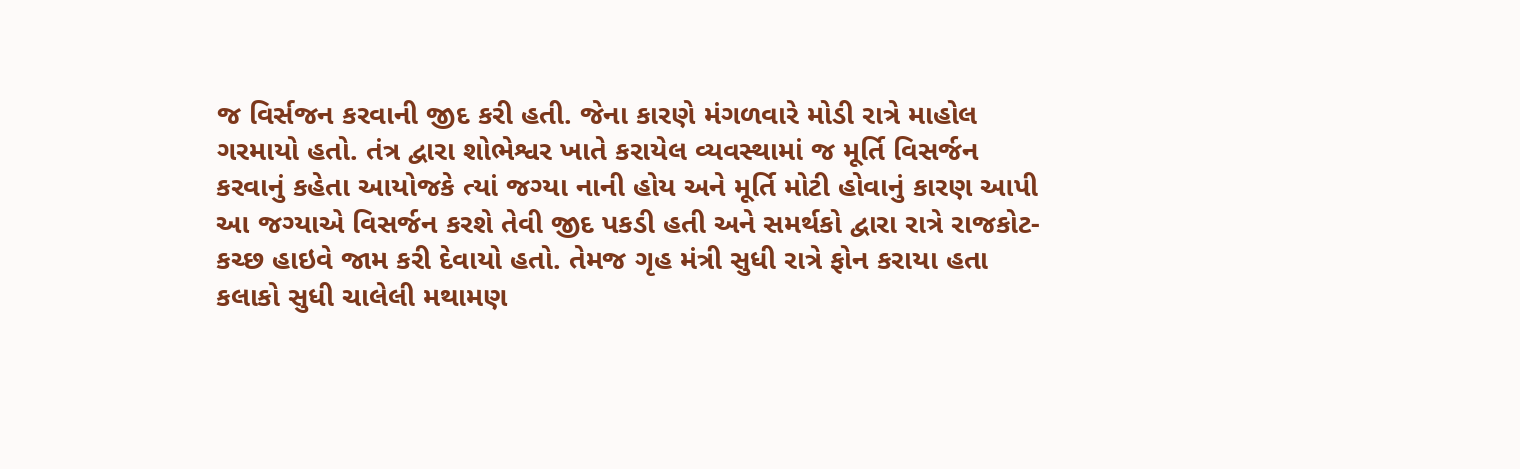જ વિર્સજન કરવાની જીદ કરી હતી. જેના કારણે મંગળવારે મોડી રાત્રે માહોલ ગરમાયો હતો. તંત્ર દ્વારા શોભેશ્વર ખાતે કરાયેલ વ્યવસ્થામાં જ મૂર્તિ વિસર્જન કરવાનું કહેતા આયોજકે ત્યાં જગ્યા નાની હોય અને મૂર્તિ મોટી હોવાનું કારણ આપી આ જગ્યાએ વિસર્જન કરશે તેવી જીદ પકડી હતી અને સમર્થકો દ્વારા રાત્રે રાજકોટ-કચ્છ હાઇવે જામ કરી દેવાયો હતો. તેમજ ગૃહ મંત્રી સુધી રાત્રે ફોન કરાયા હતા કલાકો સુધી ચાલેલી મથામણ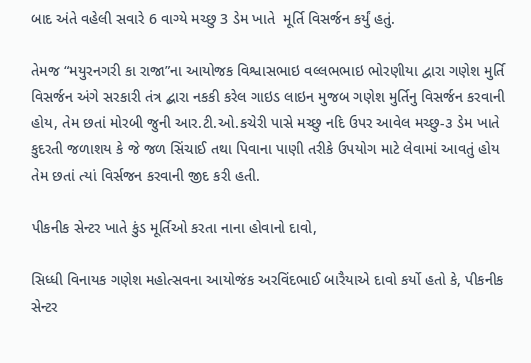બાદ અંતે વહેલી સવારે 6 વાગ્યે મચ્છુ 3 ડેમ ખાતે  મૂર્તિ વિસર્જન કર્યું હતું.

તેમજ “મયુરનગરી કા રાજા”ના આયોજક વિશ્વાસભાઇ વલ્લભભાઇ ભોરણીયા દ્વારા ગણેશ મુર્તિ વિસર્જન અંગે સરકારી તંત્ર દ્બારા નકકી કરેલ ગાઇડ લાઇન મુજબ ગણેશ મુર્તિનુ વિસર્જન કરવાની હોય, તેમ છતાં મોરબી જુની આર.ટી.ઓ.કચેરી પાસે મચ્છુ નદિ ઉપર આવેલ મચ્છુ-૩ ડેમ ખાતે કુદરતી જળાશય કે જે જળ સિંચાઈ તથા પિવાના પાણી તરીકે ઉપયોગ માટે લેવામાં આવતું હોય તેમ છતાં ત્યાં વિર્સજન કરવાની જીદ કરી હતી.

પીકનીક સેન્ટર ખાતે કુંડ મૂર્તિઓ કરતા નાના હોવાનો દાવો,

સિધ્ધી વિનાયક ગણેશ મહોત્સવના આયોજંક અરવિંદભાઈ બારૈયાએ દાવો કર્યો હતો કે, પીકનીક સેન્ટર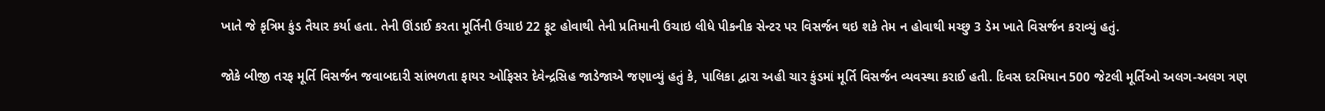ખાતે જે કૃત્રિમ કુંડ તૈયાર કર્યા હતા. તેની ઊંડાઈ કરતા મૂર્તિની ઉચાઇ 22 ફૂટ હોવાથી તેની પ્રતિમાની ઉચાઇ લીધે પીકનીક સેન્ટર પર વિસર્જન થઇ શકે તેમ ન હોવાથી મચ્છુ 3 ડેમ ખાતે વિસર્જન કરાવ્યું હતું.

જોકે બીજી તરફ મૂર્તિ વિસર્જન જવાબદારી સાંભળતા ફાયર ઓફિસર દેવેન્દ્રસિહ જાડેજાએ જણાવ્યું હતું કે, પાલિકા દ્વારા અહી ચાર કુંડમાં મૂર્તિ વિસર્જન વ્યવસ્થા કરાઈ હતી. દિવસ દરમિયાન 500 જેટલી મૂર્તિઓ અલગ-અલગ ત્રણ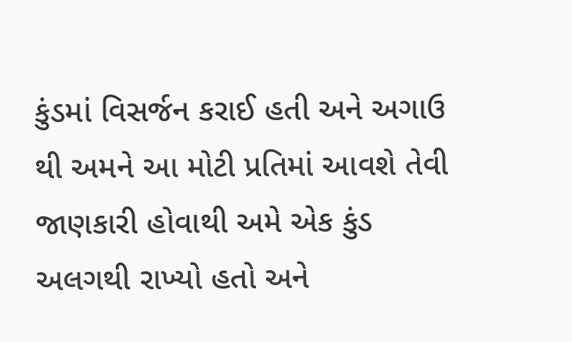કુંડમાં વિસર્જન કરાઈ હતી અને અગાઉ થી અમને આ મોટી પ્રતિમાં આવશે તેવી જાણકારી હોવાથી અમે એક કુંડ અલગથી રાખ્યો હતો અને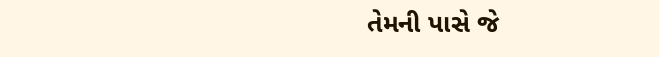તેમની પાસે જે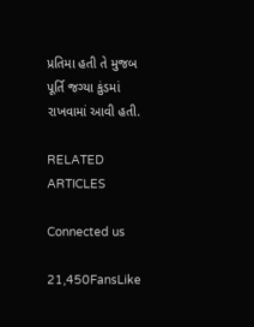પ્રતિમા હતી તે મુજબ પૂર્તિ જગ્યા કુંડમાં રાખવામાં આવી હતી.

RELATED ARTICLES

Connected us

21,450FansLike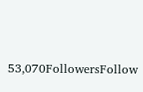53,070FollowersFollow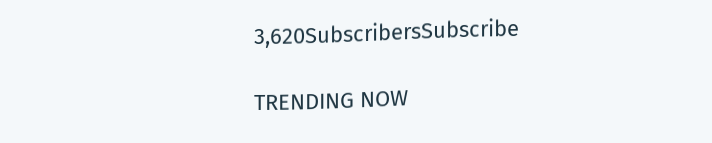3,620SubscribersSubscribe

TRENDING NOW